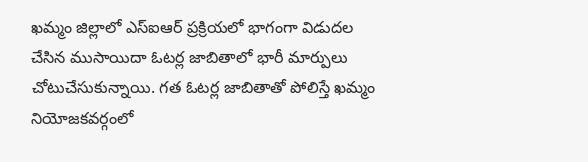ఖమ్మం జిల్లాలో ఎస్ఐఆర్ ప్రక్రియలో భాగంగా విడుదల చేసిన ముసాయిదా ఓటర్ల జాబితాలో భారీ మార్పులు చోటుచేసుకున్నాయి. గత ఓటర్ల జాబితాతో పోలిస్తే ఖమ్మం నియోజకవర్గంలో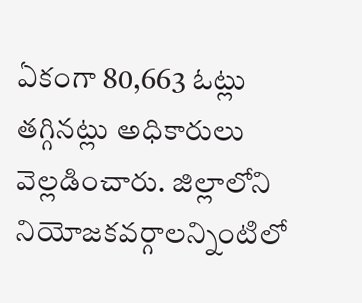ఏకంగా 80,663 ఓట్లు తగ్గినట్లు అధికారులు వెల్లడించారు. జిల్లాలోని నియోజకవర్గాలన్నింటిలో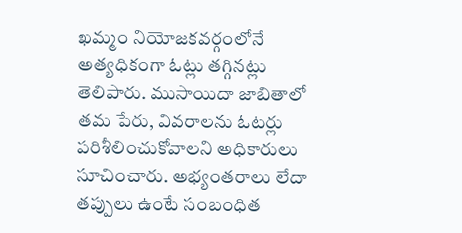ఖమ్మం నియోజకవర్గంలోనే అత్యధికంగా ఓట్లు తగ్గినట్లు తెలిపారు. ముసాయిదా జాబితాలో తమ పేరు, వివరాలను ఓటర్లు పరిశీలించుకోవాలని అధికారులు సూచించారు. అభ్యంతరాలు లేదా తప్పులు ఉంటే సంబంధిత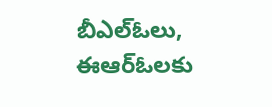బీఎల్ఓలు, ఈఆర్ఓలకు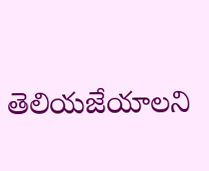తెలియజేయాలని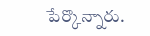పేర్కొన్నారు.